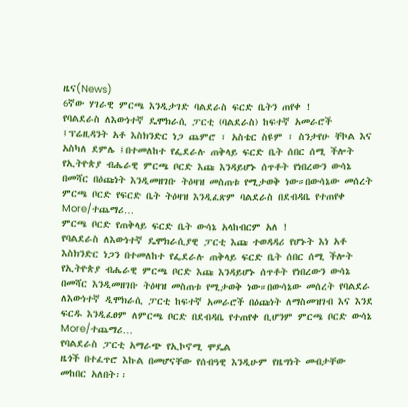ዜና(News)
6ኛው ሃገራዊ ምርጫ እንዲታገድ ባልደራስ ፍርድ ቤትን ጠየቀ !
የባልደራስ ለእውነተኛ ዴሞክራሲ ፓርቲ (ባልደራስ) ከፍተኛ አመራሮች ፤ፕሬዚዳንት አቶ እስክንድር ነጋ ጨምሮ ፣ አስቴር ስዩም ፣ ስንታየሁ ቸኮል እና አስካለ ደምሌ ፤በተመለከተ የፌደራሉ ጠቅላይ ፍርድ ቤት ሰበር ሰሚ ችሎት የኢትዮጵያ ብሔራዊ ምርጫ ቦርድ እጩ እንዳይሆኑ ሰጥቶት የነበረውን ውሳኔ በመሻር በዕጩነት እንዲመዘገቡ ትዕዛዝ መስጠቱ የሚታወቅ ነው።በውሳኔው መሰረት ምርጫ ቦርድ የፍርድ ቤት ትዕዛዝ እንዲፈጽም ባልደራስ በደብዳቤ የተጠየቀ More/ተጨማሪ…
ምርጫ ቦርድ የጠቅላይ ፍርድ ቤት ውሳኔ አላከብርም አለ !
የባልደራስ ለእውነተኛ ዴሞክራሲያዊ ፓርቲ እጩ ተወዳዳሪ የሆኑት እነ አቶ እስክንድር ነጋን በተመለከተ የፌደራሉ ጠቅላይ ፍርድ ቤት ሰበር ሰሚ ችሎት የኢትዮጵያ ብሔራዊ ምርጫ ቦርድ እጩ እንዳይሆኑ ሰጥቶት የነበረውን ውሳኔ በመሻር እንዲመዘገቡ ትዕዛዝ መስጠቱ የሚታወቅ ነው።በውሳኔው መሰረት የባልደራ ለእውነተኛ ዲሞክራሲ ፓርቲ ከፍተኛ አመራሮች በዕጩነት ለማስመዝገብ እና እንደ ፍርዱ እንዲፈፀም ለምርጫ ቦርድ በደብዳቤ የተጠየቀ ቢሆንም ምርጫ ቦርድ ውሳኔ More/ተጨማሪ…
የባልደራስ ፓርቲ አማራጭ የኢኮኖሚ ሞዴል
ዜጎች በተፈጥሮ እኩል በመሆናቸው የሰብዓዊ እንዲሁም የዜግነት መብታቸው መከበር አለበት፡፡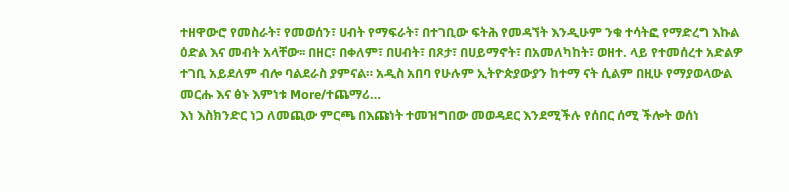ተዘዋውሮ የመስራት፣ የመወሰን፣ ሀብት የማፍራት፣ በተገቢው ፍትሕ የመዳኘት እንዲሁም ንቁ ተሳትፎ የማድረግ እኩል ዕድል እና መብት አላቸው፡፡ በዘር፣ በቀለም፣ በሀብት፣ በጾታ፣ በሀይማኖት፣ በአመለካከት፣ ወዘተ. ላይ የተመሰረተ አድልዎ ተገቢ አይደለም ብሎ ባልደራስ ያምናል። አዲስ አበባ የሁሉም ኢትዮጵያውያን ከተማ ናት ሲልም በዚሁ የማያወላውል መርሑ እና ፅኑ እምነቱ More/ተጨማሪ…
እነ እስክንድር ነጋ ለመጪው ምርጫ በእጩነት ተመዝግበው መወዳደር እንደሚችሉ የሰበር ሰሚ ችሎት ወሰነ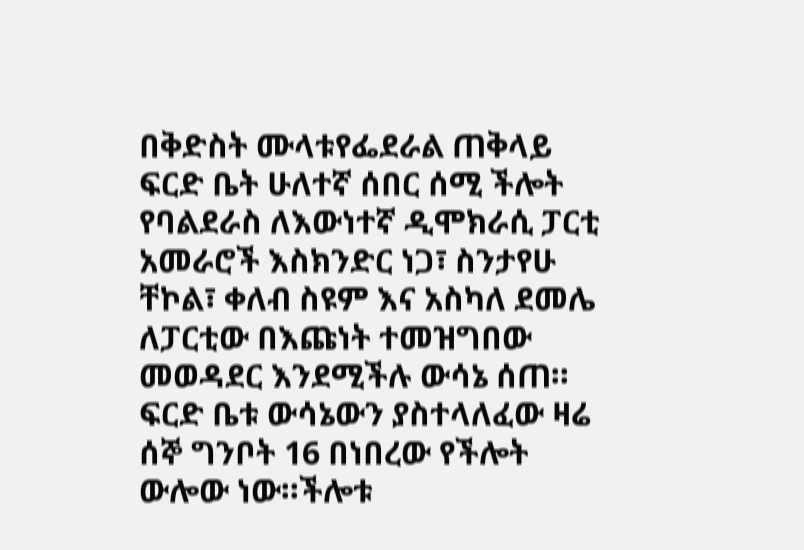በቅድስት ሙላቱየፌደራል ጠቅላይ ፍርድ ቤት ሁለተኛ ሰበር ሰሚ ችሎት የባልደራስ ለእውነተኛ ዲሞክራሲ ፓርቲ አመራሮች እስክንድር ነጋ፣ ስንታየሁ ቸኮል፣ ቀለብ ስዩም እና አስካለ ደመሌ ለፓርቲው በእጩነት ተመዝግበው መወዳደር እንደሚችሉ ውሳኔ ሰጠ። ፍርድ ቤቱ ውሳኔውን ያስተላለፈው ዛሬ ሰኞ ግንቦት 16 በነበረው የችሎት ውሎው ነው።ችሎቱ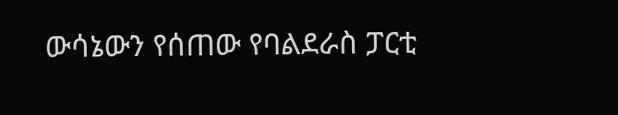ውሳኔውን የሰጠው የባልደራስ ፓርቲ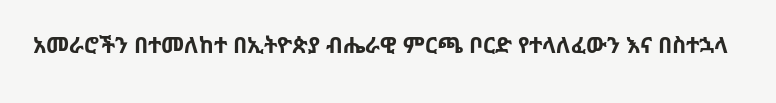አመራሮችን በተመለከተ በኢትዮጵያ ብሔራዊ ምርጫ ቦርድ የተላለፈውን እና በስተኋላ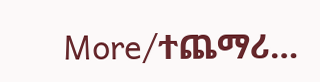More/ተጨማሪ…